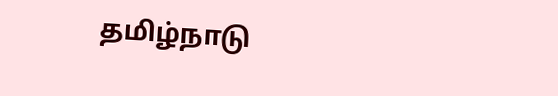தமிழ்நாடு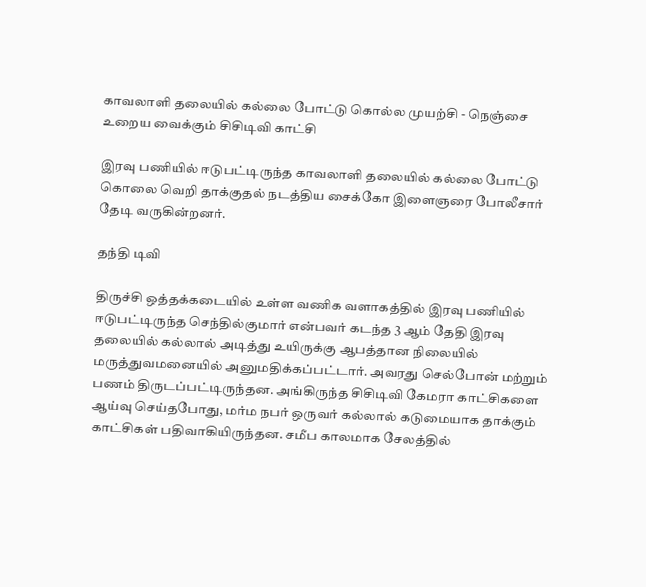காவலாளி தலையில் கல்லை போட்டு கொல்ல முயற்சி - நெஞ்சை உறைய வைக்கும் சிசிடிவி காட்சி

இரவு பணியில் ஈடுபட்டிருந்த காவலாளி தலையில் கல்லை போட்டு கொலை வெறி தாக்குதல் நடத்திய சைக்கோ இளைஞரை போலீசார் தேடி வருகின்றனர்.

தந்தி டிவி

திருச்சி ஒத்தக்கடையில் உள்ள வணிக வளாகத்தில் இரவு பணியில் ஈடுபட்டிருந்த செந்தில்குமார் என்பவர் கடந்த 3 ஆம் தேதி இரவு தலையில் கல்லால் அடித்து உயிருக்கு ஆபத்தான நிலையில் மருத்துவமனையில் அனும‌திக்கப்பட்டார். அவரது செல்போன் மற்றும் பணம் திருடப்பட்டிருந்தன. அங்கிருந்த சிசிடிவி கேமரா காட்சிகளை ஆய்வு செய்தபோது, மர்ம நபர் ஒருவர் கல்லால் கடுமையாக தாக்கும் காட்சிகள் பதிவாகியிருந்தன. சமீப காலமாக சேலத்தில்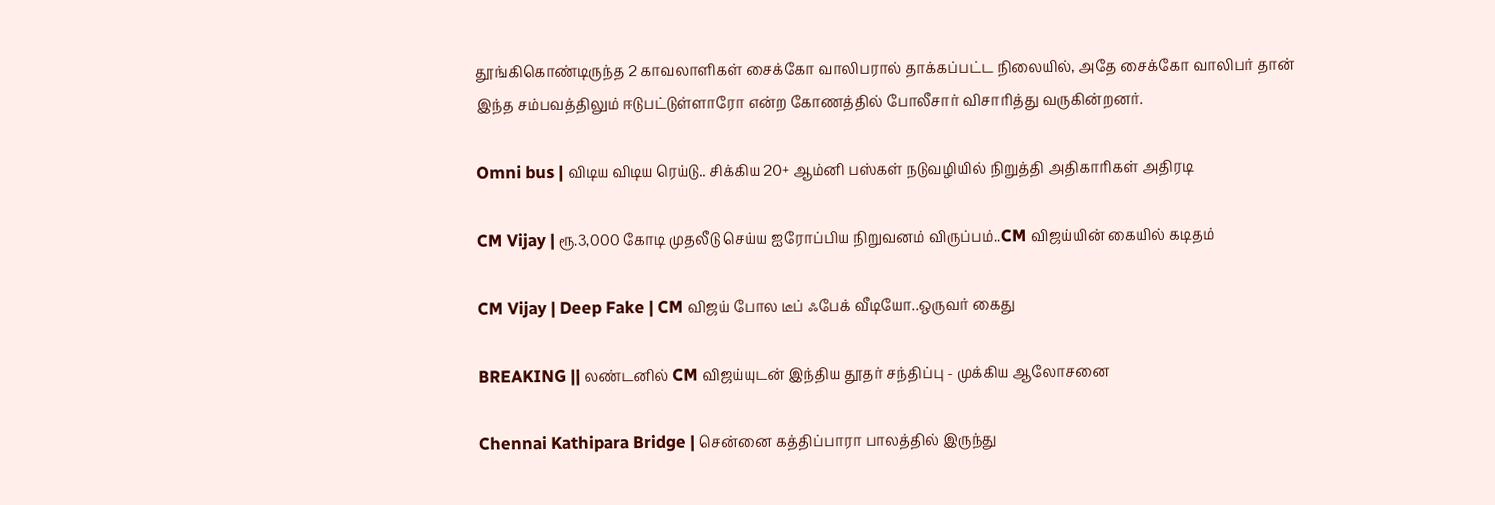தூங்கிகொண்டிருந்த 2 காவலாளிகள் சைக்கோ வாலிபரால் தாக்கப்பட்ட நிலையில், அதே சைக்கோ வாலிபர் தான் இந்த சம்பவத்திலும் ஈடுபட்டுள்ளாரோ என்ற கோணத்தில் போலீசார் விசாரித்து வருகின்றனர்.

Omni bus | விடிய விடிய ரெய்டு.. சிக்கிய 20+ ஆம்னி பஸ்கள் நடுவழியில் நிறுத்தி அதிகாரிகள் அதிரடி

CM Vijay | ரூ.3,000 கோடி முதலீடு செய்ய ஐரோப்பிய நிறுவனம் விருப்பம்..CM விஜய்யின் கையில் கடிதம்

CM Vijay | Deep Fake | CM விஜய் போல டீப் ஃபேக் வீடியோ..ஒருவர் கைது

BREAKING || லண்டனில் CM விஜய்யுடன் இந்திய தூதர் சந்திப்பு - முக்கிய ஆலோசனை

Chennai Kathipara Bridge | சென்னை கத்திப்பாரா பாலத்தில் இருந்து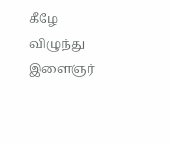கீழே விழுந்து இளைஞர்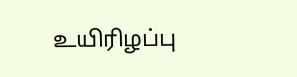உயிரிழப்பு